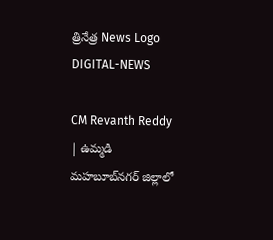త్రినేత్ర News Logo
DIGITAL-NEWS

CM Revanth Reddy | ఉమ్మడి మహబూబ్‌నగర్ జిల్లాలో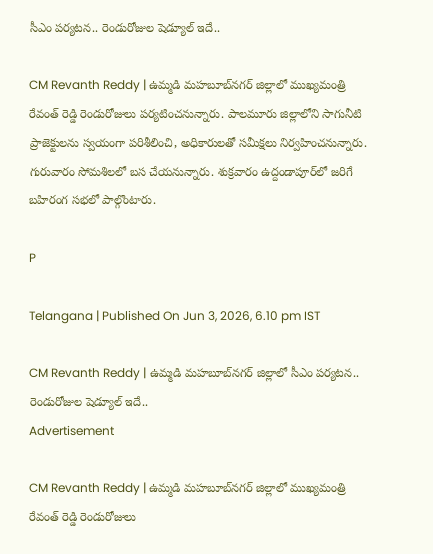సీఎం ప‌ర్య‌ట‌న‌.. రెండురోజుల షెడ్యూల్ ఇదే..

CM Revanth Reddy | ఉమ్మడి మహబూబ్‌నగర్ జిల్లాలో ముఖ్యమంత్రి రేవంత్ రెడ్డి రెండురోజులు పర్యటించనున్నారు. పాలమూరు జిల్లాలోని సాగునీటి ప్రాజెక్టులను స్వయంగా పరిశీలించి, అధికారులతో సమీక్షలు నిర్వహించనున్నారు. గురువారం సోమ‌శిల‌లో బ‌స చేయ‌నున్నారు. శుక్ర‌వారం ఉద్దండాపూర్‌లో జ‌రిగే బ‌హిరంగ స‌భ‌లో పాల్గొంటారు.

P

Telangana | Published On Jun 3, 2026, 6.10 pm IST

CM Revanth Reddy | ఉమ్మడి మహబూబ్‌నగర్ జిల్లాలో సీఎం ప‌ర్య‌ట‌న‌.. రెండురోజుల షెడ్యూల్ ఇదే..
Advertisement

CM Revanth Reddy | ఉమ్మడి మహబూబ్‌నగర్ జిల్లాలో ముఖ్యమంత్రి రేవంత్ రెడ్డి రెండురోజులు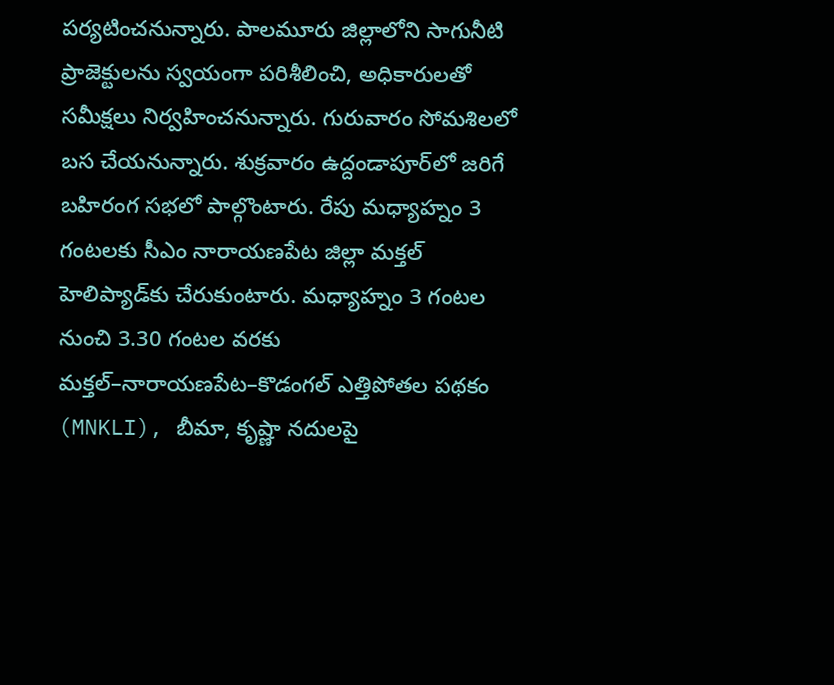పర్యటించనున్నారు. పాలమూరు జిల్లాలోని సాగునీటి ప్రాజెక్టులను స్వయంగా పరిశీలించి, అధికారులతో సమీక్షలు నిర్వహించనున్నారు. గురువారం సోమ‌శిల‌లో బ‌స చేయ‌నున్నారు. శుక్ర‌వారం ఉద్దండాపూర్‌లో జ‌రిగే బ‌హిరంగ స‌భ‌లో పాల్గొంటారు. రేపు మ‌ధ్యాహ్నం 3 గంటలకు సీఎం నారాయణపేట జిల్లా మక్తల్ హెలిప్యాడ్‌కు చేరుకుంటారు. మధ్యాహ్నం 3 గంటల నుంచి 3.30 గంటల వరకు మక్తల్–నారాయణపేట–కొడంగల్ ఎత్తిపోతల పథకం (MNKLI), బీమా, కృష్ణా నదులపై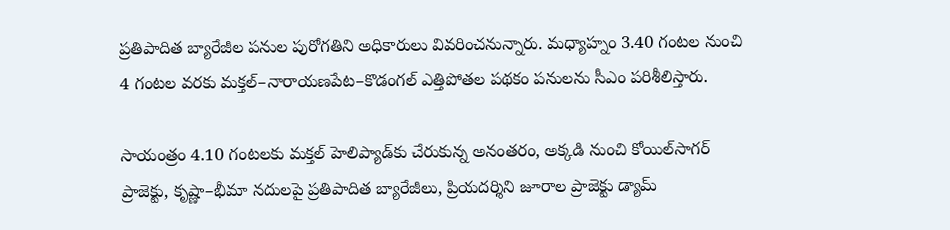ప్రతిపాదిత బ్యారేజీల పనుల పురోగతిని అధికారులు వివరించనున్నారు. మధ్యాహ్నం 3.40 గంటల నుంచి 4 గంటల వరకు మక్తల్–నారాయణపేట–కొడంగల్ ఎత్తిపోతల పథకం పనులను సీఎం పరిశీలిస్తారు.

సాయంత్రం 4.10 గంటలకు మక్తల్ హెలిప్యాడ్‌కు చేరుకున్న అనంతరం, అక్కడి నుంచి కోయిల్‌సాగర్ ప్రాజెక్టు, కృష్ణా–భీమా నదులపై ప్రతిపాదిత బ్యారేజీలు, ప్రియదర్శిని జూరాల ప్రాజెక్టు డ్యామ్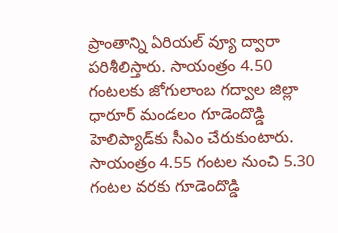ప్రాంతాన్ని ఏరియల్ వ్యూ ద్వారా ప‌రిశీలిస్తారు. సాయంత్రం 4.50 గంటలకు జోగులాంబ గద్వాల జిల్లా ధారూర్ మండలం గూడెందొడ్డి హెలిప్యాడ్‌కు సీఎం చేరుకుంటారు. సాయంత్రం 4.55 గంటల నుంచి 5.30 గంటల వరకు గూడెందొడ్డి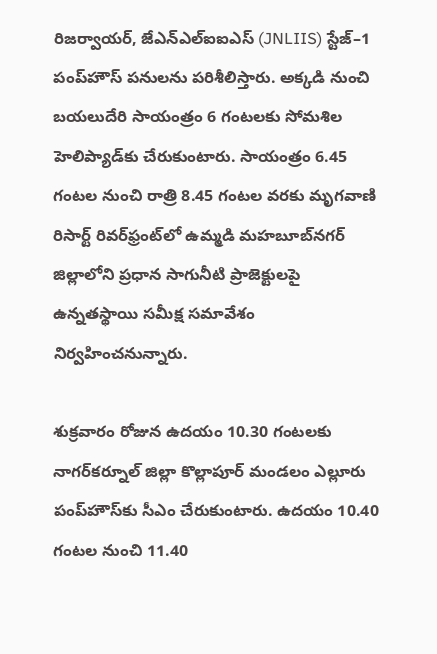రిజర్వాయర్, జేఎన్ఎల్ఐఐఎస్ (JNLIIS) స్టేజ్–1 పంప్‌హౌస్ పనులను పరిశీలిస్తారు. అక్కడి నుంచి బయలుదేరి సాయంత్రం 6 గంటలకు సోమశిల హెలిప్యాడ్‌కు చేరుకుంటారు. సాయంత్రం 6.45 గంటల నుంచి రాత్రి 8.45 గంటల వరకు మృగవాణి రిసార్ట్ రివర్‌ఫ్రంట్‌లో ఉమ్మడి మహబూబ్‌నగర్ జిల్లాలోని ప్రధాన సాగునీటి ప్రాజెక్టులపై ఉన్నతస్థాయి సమీక్ష సమావేశం నిర్వ‌హించ‌నున్నారు.

శుక్ర‌వారం రోజున ఉదయం 10.30 గంటలకు నాగర్‌కర్నూల్ జిల్లా కొల్లాపూర్ మండలం ఎల్లూరు పంప్‌హౌస్‌కు సీఎం చేరుకుంటారు. ఉదయం 10.40 గంటల నుంచి 11.40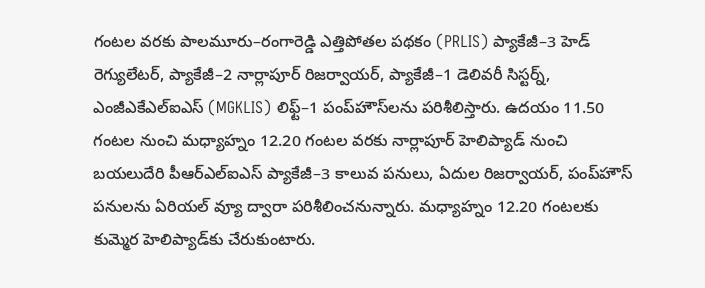గంటల వరకు పాలమూరు–రంగారెడ్డి ఎత్తిపోతల పథకం (PRLIS) ప్యాకేజీ–3 హెడ్ రెగ్యులేటర్, ప్యాకేజీ–2 నార్లాపూర్ రిజర్వాయర్, ప్యాకేజీ–1 డెలివరీ సిస్టర్న్, ఎంజీఎకేఎల్ఐఎస్ (MGKLIS) లిఫ్ట్–1 పంప్‌హౌస్‌లను పరిశీలిస్తారు. ఉదయం 11.50 గంటల నుంచి మధ్యాహ్నం 12.20 గంటల వరకు నార్లాపూర్ హెలిప్యాడ్ నుంచి బయలుదేరి పీఆర్‌ఎల్‌ఐఎస్ ప్యాకేజీ–3 కాలువ పనులు, ఏదుల రిజర్వాయర్, పంప్‌హౌస్ పనులను ఏరియల్ వ్యూ ద్వారా పరిశీలించనున్నారు. మధ్యాహ్నం 12.20 గంటలకు కుమ్మెర హెలిప్యాడ్‌కు చేరుకుంటారు.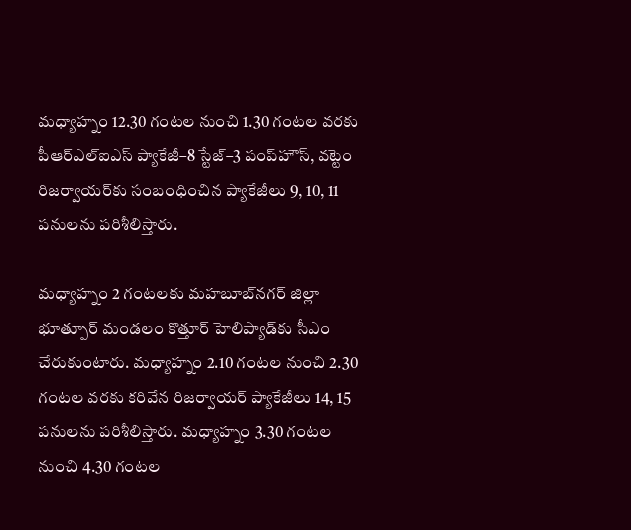మధ్యాహ్నం 12.30 గంటల నుంచి 1.30 గంటల వరకు పీఆర్‌ఎల్‌ఐఎస్ ప్యాకేజీ–8 స్టేజ్–3 పంప్‌హౌస్, వట్టెం రిజర్వాయర్‌కు సంబంధించిన ప్యాకేజీలు 9, 10, 11 పనులను పరిశీలిస్తారు.

మధ్యాహ్నం 2 గంటలకు మహబూబ్‌నగర్ జిల్లా భూత్పూర్ మండలం కొత్తూర్ హెలిప్యాడ్‌కు సీఎం చేరుకుంటారు. మధ్యాహ్నం 2.10 గంటల నుంచి 2.30 గంటల వరకు కరివేన రిజర్వాయర్ ప్యాకేజీలు 14, 15 పనులను పరిశీలిస్తారు. మధ్యాహ్నం 3.30 గంటల నుంచి 4.30 గంటల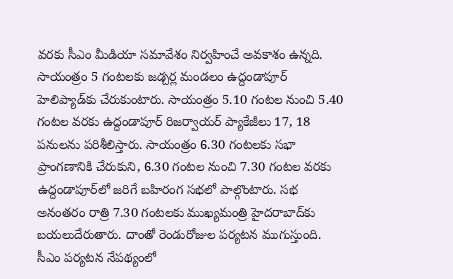వరకు సీఎం మీడియా సమావేశం నిర్వహించే అవ‌కాశం ఉన్న‌ది. సాయంత్రం 5 గంటలకు జడ్చర్ల మండలం ఉద్దండాపూర్ హెలిప్యాడ్‌కు చేరుకుంటారు. సాయంత్రం 5.10 గంటల నుంచి 5.40 గంటల వరకు ఉద్దండాపూర్ రిజర్వాయర్ ప్యాకేజీలు 17, 18 పనులను ప‌రిశీలిస్తారు. సాయంత్రం 6.30 గంటలకు సభా ప్రాంగణానికి చేరుకుని, 6.30 గంటల నుంచి 7.30 గంటల వరకు ఉద్దండాపూర్‌లో జరిగే బహిరంగ సభలో పాల్గొంటారు. సభ అనంతరం రాత్రి 7.30 గంటలకు ముఖ్యమంత్రి హైద‌రాబాద్‌కు బ‌య‌లుదేరుతారు. దాంతో రెండురోజుల ప‌ర్య‌ట‌న ముగుస్తుంది. సీఎం ప‌ర్య‌ట‌న నేప‌థ్యంలో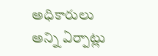అధికారులు అన్ని ఏర్పాట్లు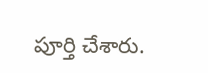పూర్తి చేశారు.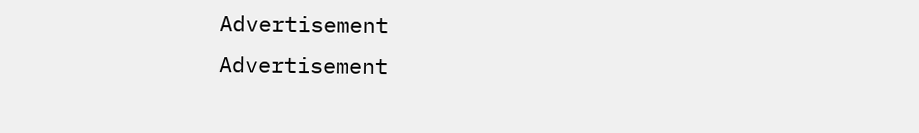Advertisement
Advertisement